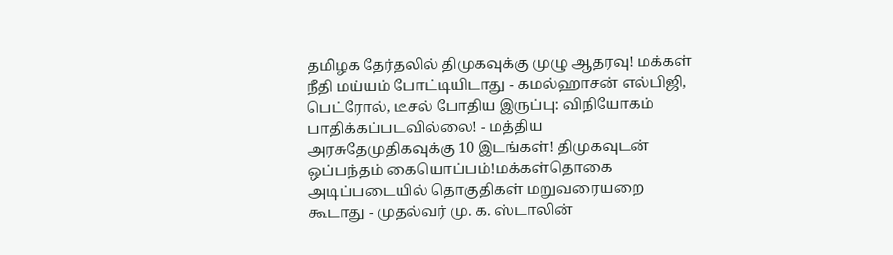தமிழக தேர்தலில் திமுகவுக்கு முழு ஆதரவு! மக்கள் நீதி மய்யம் போட்டியிடாது - கமல்ஹாசன் எல்பிஜி, பெட்ரோல், டீசல் போதிய இருப்பு: விநியோகம் பாதிக்கப்படவில்லை! - மத்திய அரசுதேமுதிகவுக்கு 10 இடங்கள்! திமுகவுடன் ஒப்பந்தம் கையொப்பம்!மக்கள்தொகை அடிப்படையில் தொகுதிகள் மறுவரையறை கூடாது - முதல்வர் மு. க. ஸ்டாலின்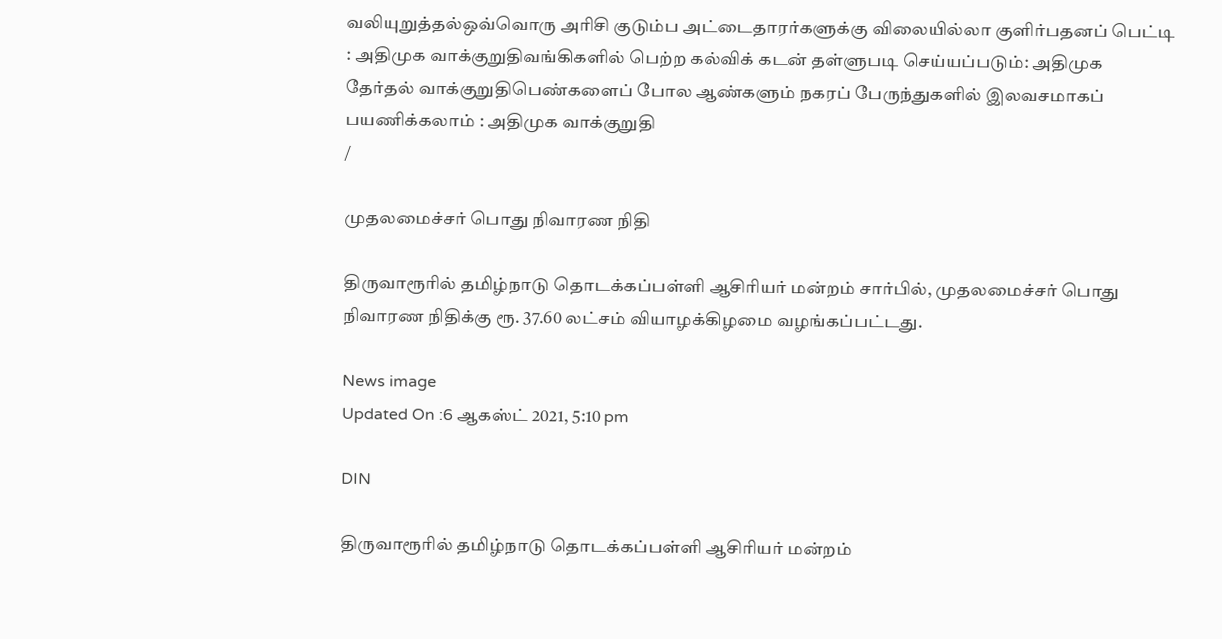வலியுறுத்தல்ஒவ்வொரு அரிசி குடும்ப அட்டைதாரர்களுக்கு விலையில்லா குளிர்பதனப் பெட்டி : அதிமுக வாக்குறுதிவங்கிகளில் பெற்ற கல்விக் கடன் தள்ளுபடி செய்யப்படும்: அதிமுக தேர்தல் வாக்குறுதிபெண்களைப் போல ஆண்களும் நகரப் பேருந்துகளில் இலவசமாகப் பயணிக்கலாம் : அதிமுக வாக்குறுதி
/

முதலமைச்சர் பொது நிவாரண நிதி

திருவாரூரில் தமிழ்நாடு தொடக்கப்பள்ளி ஆசிரியர் மன்றம் சார்பில், முதலமைச்சர் பொது நிவாரண நிதிக்கு ரூ. 37.60 லட்சம் வியாழக்கிழமை வழங்கப்பட்டது.

News image
Updated On :6 ஆகஸ்ட் 2021, 5:10 pm

DIN

திருவாரூரில் தமிழ்நாடு தொடக்கப்பள்ளி ஆசிரியர் மன்றம்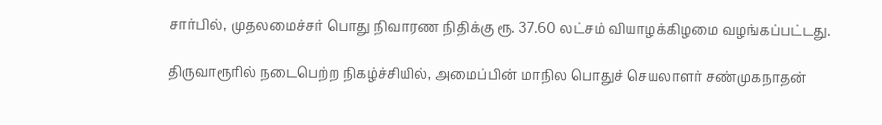சார்பில், முதலமைச்சர் பொது நிவாரண நிதிக்கு ரூ. 37.60 லட்சம் வியாழக்கிழமை வழங்கப்பட்டது.

திருவாரூரில் நடைபெற்ற நிகழ்ச்சியில், அமைப்பின் மாநில பொதுச் செயலாளர் சண்முகநாதன்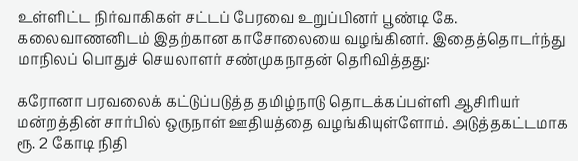உள்ளிட்ட நிர்வாகிகள் சட்டப் பேரவை உறுப்பினர் பூண்டி கே. கலைவாணனிடம் இதற்கான காசோலையை வழங்கினர். இதைத்தொடர்ந்து மாநிலப் பொதுச் செயலாளர் சண்முகநாதன் தெரிவித்தது:

கரோனா பரவலைக் கட்டுப்படுத்த தமிழ்நாடு தொடக்கப்பள்ளி ஆசிரியர் மன்றத்தின் சார்பில் ஒருநாள் ஊதியத்தை வழங்கியுள்ளோம். அடுத்தகட்டமாக ரூ. 2 கோடி நிதி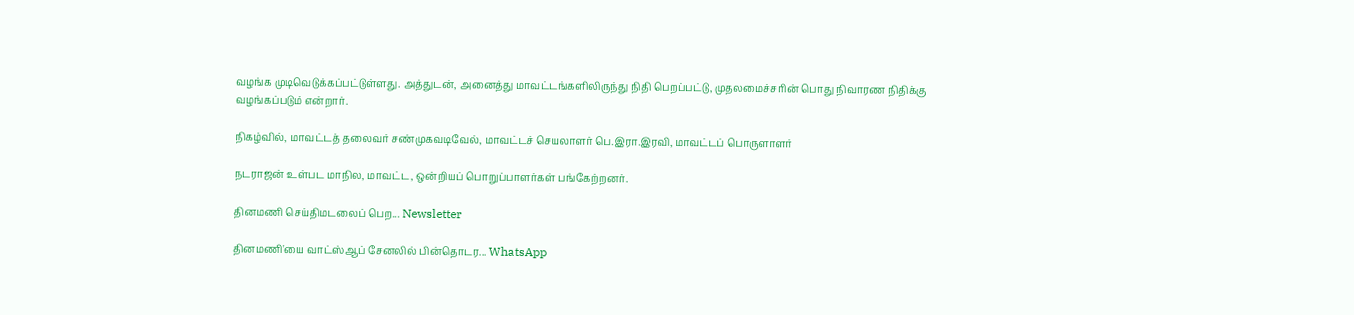வழங்க முடிவெடுக்கப்பட்டுள்ளது. அத்துடன், அனைத்து மாவட்டங்களிலிருந்து நிதி பெறப்பட்டு, முதலமைச்சரின் பொது நிவாரண நிதிக்கு வழங்கப்படும் என்றார்.

நிகழ்வில், மாவட்டத் தலைவர் சண்முகவடிவேல், மாவட்டச் செயலாளர் பெ.இரா.இரவி, மாவட்டப் பொருளாளர்

நடராஜன் உள்பட மாநில, மாவட்ட, ஒன்றியப் பொறுப்பாளர்கள் பங்கேற்றனர்.

தினமணி செய்திமடலைப் பெற... Newsletter

தினமணி'யை வாட்ஸ்ஆப் சேனலில் பின்தொடர... WhatsApp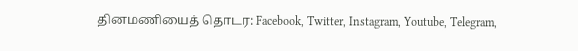தினமணியைத் தொடர: Facebook, Twitter, Instagram, Youtube, Telegram,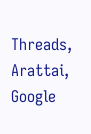Threads, Arattai, Google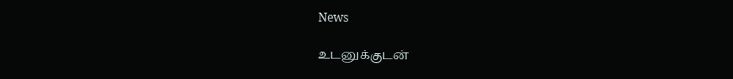News

உடனுக்குடன்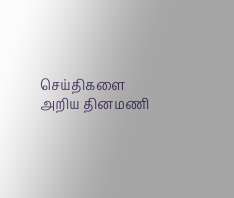செய்திகளை அறிய தினமணி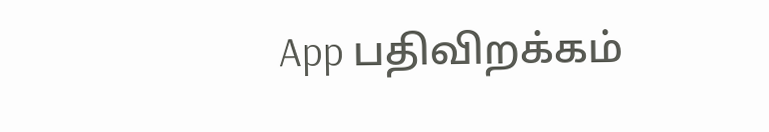App பதிவிறக்கம்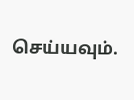செய்யவும்.